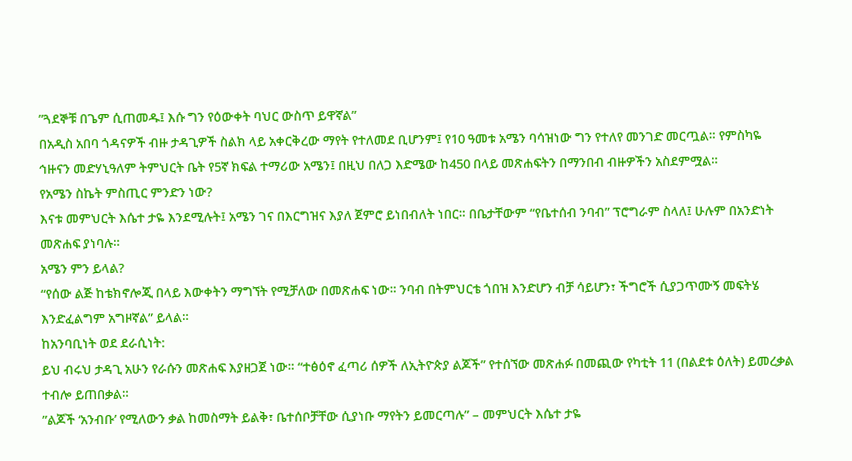”ጓደኞቹ በጌም ሲጠመዱ፤ እሱ ግን የዕውቀት ባህር ውስጥ ይዋኛል”
በአዲስ አበባ ጎዳናዎች ብዙ ታዳጊዎች ስልክ ላይ አቀርቅረው ማየት የተለመደ ቢሆንም፤ የ10 ዓመቱ አሜን ባሳዝነው ግን የተለየ መንገድ መርጧል። የምስካዬ ኅዙናን መድሃኒዓለም ትምህርት ቤት የ5ኛ ክፍል ተማሪው አሜን፤ በዚህ በለጋ እድሜው ከ450 በላይ መጽሐፍትን በማንበብ ብዙዎችን አስደምሟል።
የአሜን ስኬት ምስጢር ምንድን ነው?
እናቱ መምህርት እሴተ ታዬ እንደሚሉት፤ አሜን ገና በእርግዝና እያለ ጀምሮ ይነበብለት ነበር። በቤታቸውም “የቤተሰብ ንባብ” ፕሮግራም ስላለ፤ ሁሉም በአንድነት መጽሐፍ ያነባሉ።
አሜን ምን ይላል?
“የሰው ልጅ ከቴክኖሎጂ በላይ እውቀትን ማግኘት የሚቻለው በመጽሐፍ ነው። ንባብ በትምህርቴ ጎበዝ እንድሆን ብቻ ሳይሆን፣ ችግሮች ሲያጋጥሙኝ መፍትሄ እንድፈልግም አግዞኛል” ይላል።
ከአንባቢነት ወደ ደራሲነት:
ይህ ብሩህ ታዳጊ አሁን የራሱን መጽሐፍ እያዘጋጀ ነው። “ተፅዕኖ ፈጣሪ ሰዎች ለኢትዮጵያ ልጆች” የተሰኘው መጽሐፉ በመጪው የካቲት 11 (በልደቱ ዕለት) ይመረቃል ተብሎ ይጠበቃል።
”ልጆች ‘አንብቡ’ የሚለውን ቃል ከመስማት ይልቅ፣ ቤተሰቦቻቸው ሲያነቡ ማየትን ይመርጣሉ” – መምህርት እሴተ ታዬ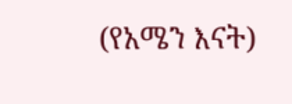(የአሜን እናት)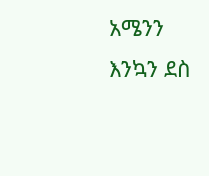አሜንን እንኳን ደስ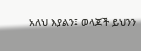አለህ እያልን፤ ወላጆች ይህንን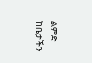ልምድ ከቤታችን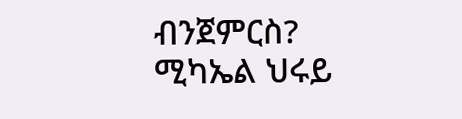ብንጀምርስ?
ሚካኤል ህሩይ